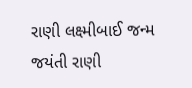રાણી લક્ષ્મીબાઈ જન્મ જયંતી રાણી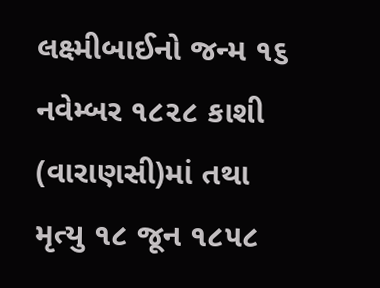લક્ષ્મીબાઈનો જન્મ ૧૬ નવેમ્બર ૧૮૨૮ કાશી (વારાણસી)માં તથા મૃત્યુ ૧૮ જૂન ૧૮૫૮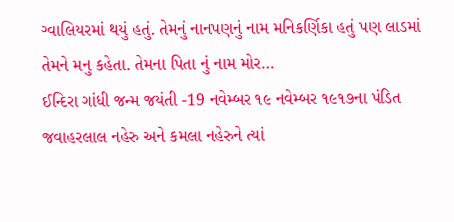ગ્વાલિયરમાં થયું હતું. તેમનું નાનપણનું નામ મનિકર્ણિકા હતું પણ લાડમાં તેમને મનુ કહેતા. તેમના પિતા નું નામ મોર…
ઈન્દિરા ગાંધી જન્મ જયંતી -19 નવેમ્બર ૧૯ નવેમ્બર ૧૯૧૭ના પંડિત જવાહરલાલ નહેરુ અને કમલા નહેરુને ત્યાં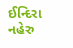ઈન્દિરા નહેરુ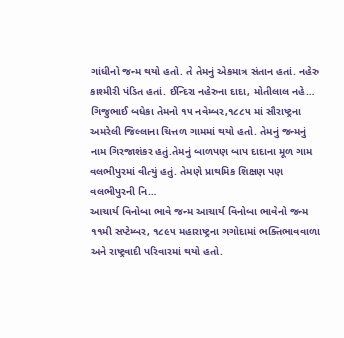ગાંધીનો જન્મ થયો હતો. તે તેમનું એકમાત્ર સંતાન હતાં. નહેરુ કાશ્મીરી પંડિત હતાં. ઈન્દિરા નહેરુના દાદા, મોતીલાલ નહે…
ગિજુભાઈ બધેકા તેમનો ૧૫ નવેમ્બર,૧૮૮૫ માં સૌરાષ્ટ્રના અમરેલી જિલ્લાના ચિત્તળ ગામમાં થયો હતો. તેમનું જન્મનું નામ ગિરજાશંકર હતું.તેમનું બાળપણ બાપ દાદાના મૂળ ગામ વલભીપુરમાં વીત્યું હતું. તેમણે પ્રાથમિક શિક્ષણ પણ વલભીપુરની નિ…
આચાર્ય વિનોબા ભાવે જન્મ આચાર્ય વિનોબા ભાવેનો જન્મ ૧૧મી સપ્ટેમ્બર, ૧૮૯૫ મહારાષ્ટ્રના ગગોદામાં ભક્તિભાવવાળા અને રાષ્ટ્રવાદી પરિવારમાં થયો હતો.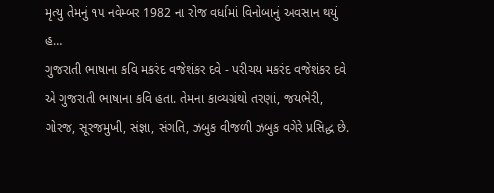મૃત્યુ તેમનું ૧૫ નવેમ્બર 1982 ના રોજ વર્ધામાં વિનોબાનું અવસાન થયું હ…
ગુજરાતી ભાષાના કવિ મકરંદ વજેશંકર દવે - પરીચય મકરંદ વજેશંકર દવે એ ગુજરાતી ભાષાના કવિ હતા. તેમના કાવ્યગ્રંથો તરણાં, જયભેરી, ગોરજ, સૂરજમુખી, સંજ્ઞા, સંગતિ, ઝબુક વીજળી ઝબુક વગેરે પ્રસિદ્ધ છે.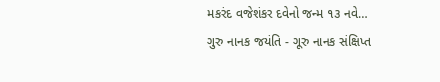મકરંદ વજેશંકર દવેનો જન્મ ૧૩ નવે…
ગુરુ નાનક જયંતિ - ગૂરુ નાનક સંક્ષિપ્ત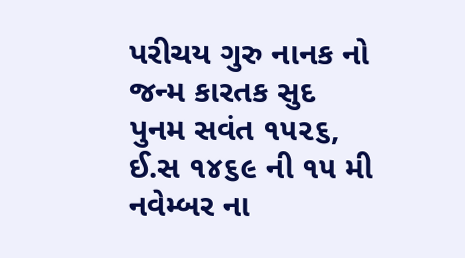પરીચય ગુરુ નાનક નો જન્મ કારતક સુદ પુનમ સવંત ૧૫૨૬, ઈ.સ ૧૪૬૯ ની ૧૫ મી નવેમ્બર ના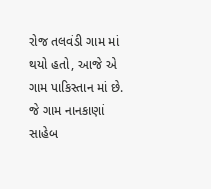રોજ તલવંડી ગામ માં થયો હતો, આજે એ ગામ પાકિસ્તાન માં છે. જે ગામ નાનકાણાં સાહેબ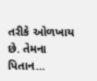તરીકે ઓળખાય છે. તેમના પિતાન…